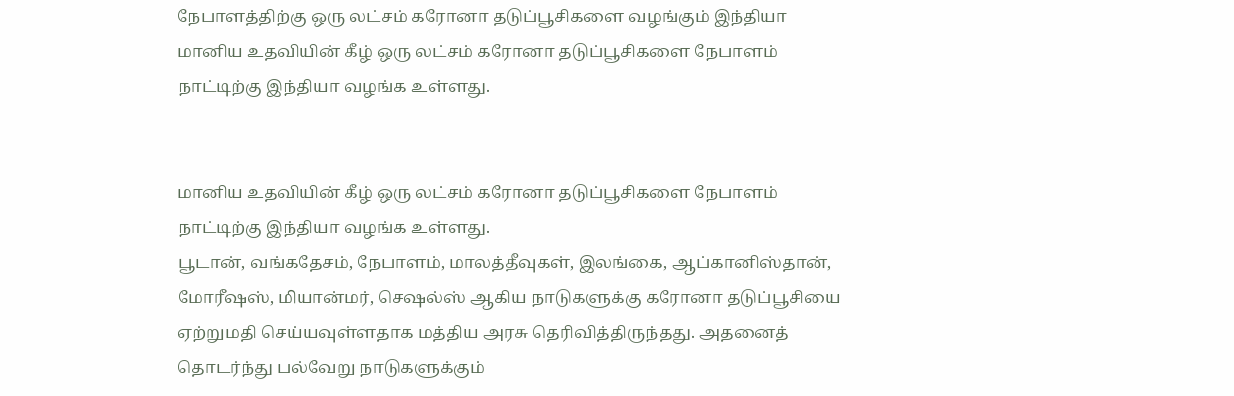நேபாளத்திற்கு ஒரு லட்சம் கரோனா தடுப்பூசிகளை வழங்கும் இந்தியா
மானிய உதவியின் கீழ் ஒரு லட்சம் கரோனா தடுப்பூசிகளை நேபாளம் நாட்டிற்கு இந்தியா வழங்க உள்ளது.


மானிய உதவியின் கீழ் ஒரு லட்சம் கரோனா தடுப்பூசிகளை நேபாளம் நாட்டிற்கு இந்தியா வழங்க உள்ளது.
பூடான், வங்கதேசம், நேபாளம், மாலத்தீவுகள், இலங்கை, ஆப்கானிஸ்தான், மோரீஷஸ், மியான்மர், செஷல்ஸ் ஆகிய நாடுகளுக்கு கரோனா தடுப்பூசியை ஏற்றுமதி செய்யவுள்ளதாக மத்திய அரசு தெரிவித்திருந்தது. அதனைத் தொடர்ந்து பல்வேறு நாடுகளுக்கும்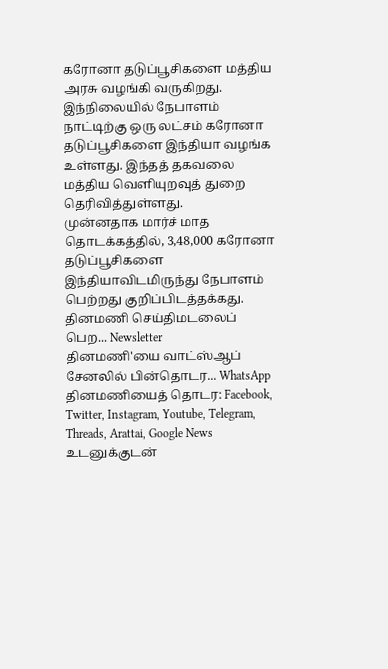கரோனா தடுப்பூசிகளை மத்திய அரசு வழங்கி வருகிறது.
இந்நிலையில் நேபாளம் நாட்டிற்கு ஒரு லட்சம் கரோனா தடுப்பூசிகளை இந்தியா வழங்க உள்ளது. இந்தத் தகவலை மத்திய வெளியுறவுத் துறை தெரிவித்துள்ளது.
முன்னதாக மார்ச் மாத தொடக்கத்தில், 3,48,000 கரோனா தடுப்பூசிகளை இந்தியாவிடமிருந்து நேபாளம் பெற்றது குறிப்பிடத்தக்கது.
தினமணி செய்திமடலைப் பெற... Newsletter
தினமணி'யை வாட்ஸ்ஆப் சேனலில் பின்தொடர... WhatsApp
தினமணியைத் தொடர: Facebook, Twitter, Instagram, Youtube, Telegram, Threads, Arattai, Google News
உடனுக்குடன்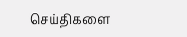செய்திகளை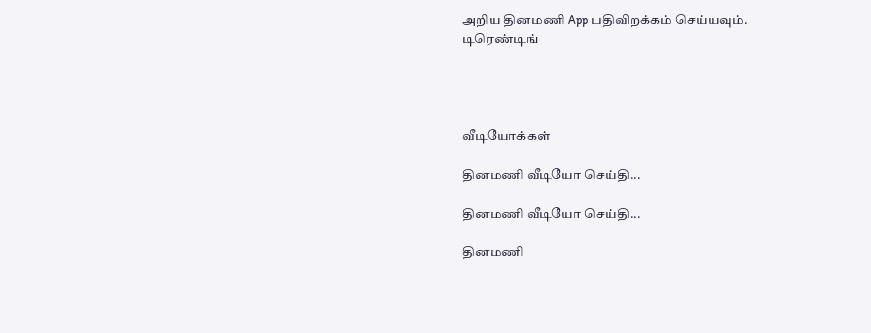அறிய தினமணி App பதிவிறக்கம் செய்யவும்.
டிரெண்டிங்




வீடியோக்கள்

தினமணி வீடியோ செய்தி...

தினமணி வீடியோ செய்தி...

தினமணி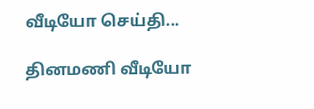வீடியோ செய்தி...

தினமணி வீடியோ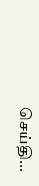செய்தி...